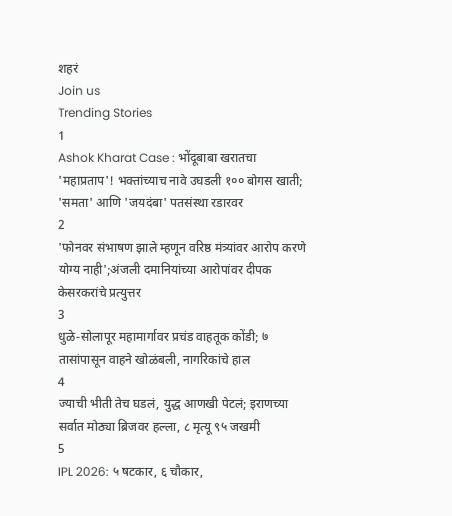शहरं
Join us
Trending Stories
1
Ashok Kharat Case : भोंदूबाबा खरातचा 'महाप्रताप'! भक्तांच्याच नावे उघडली १०० बोगस खाती; 'समता' आणि 'जयदंबा' पतसंस्था रडारवर
2
'फोनवर संभाषण झाले म्हणून वरिष्ठ मंत्र्यांवर आरोप करणे योग्य नाही';अंजली दमानियांच्या आरोपांवर दीपक केसरकरांचे प्रत्युत्तर
3
धुळे-सोलापूर महामार्गावर प्रचंड वाहतूक कोंडी; ७ तासांपासून वाहने खोळंबली, नागरिकांचे हाल
4
ज्याची भीती तेच घडलं, युद्ध आणखी पेटलं; इराणच्या सर्वात मोठ्या ब्रिजवर हल्ला, ८ मृत्यू ९५ जखमी
5
IPL 2026: ५ षटकार, ६ चौकार,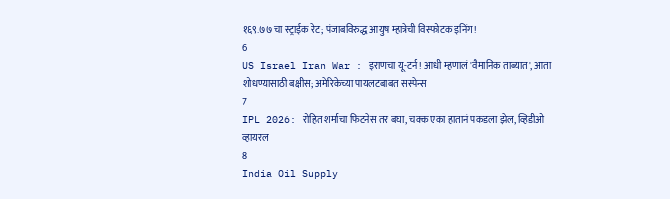१६९.७७ चा स्ट्राईक रेट; पंजाबविरुद्ध आयुष म्हात्रेची विस्फोटक इनिंग!
6
US Israel Iran War : इराणचा यू-टर्न! आधी म्हणालं 'वैमानिक ताब्यात', आता शोधण्यासाठी बक्षीस; अमेरिकेच्या पायलटबाबत सस्पेन्स
7
IPL 2026: रोहित शर्माचा फिटनेस तर बघा, चक्क एका हातानं पकडला झेल, व्हिडीओ व्हायरल
8
India Oil Supply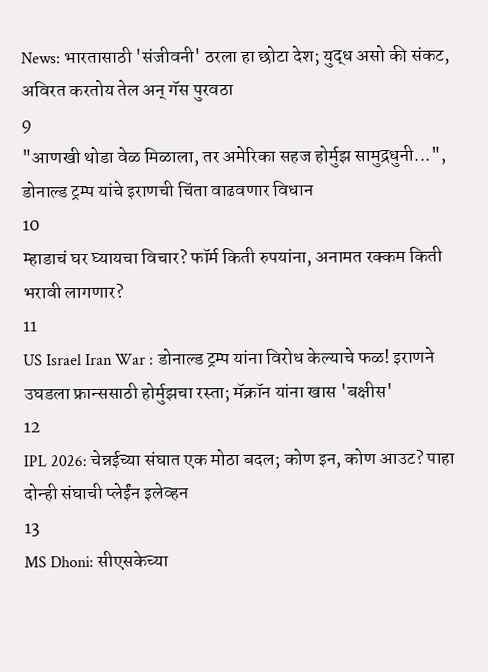News: भारतासाठी 'संजीवनी' ठरला हा छोटा देश; युद्ध असो की संकट, अविरत करतोय तेल अन् गॅस पुरवठा
9
"आणखी थोडा वेळ मिळाला, तर अमेरिका सहज होर्मुझ सामुद्रधुनी...", डोनाल्ड ट्रम्प यांचे इराणची चिंता वाढवणार विधान
10
म्हाडाचं घर घ्यायचा विचार? फॉर्म किती रुपयांना, अनामत रक्कम किती भरावी लागणार?
11
US Israel Iran War : डोनाल्ड ट्रम्प यांना विरोध केल्याचे फळ! इराणने उघडला फ्रान्ससाठी होर्मुझचा रस्ता; मॅक्रॉन यांना खास 'बक्षीस'
12
IPL 2026: चेन्नईच्या संघात एक मोठा बदल; कोण इन, कोण आउट? पाहा दोन्ही संघाची प्लेईंन इलेव्हन
13
MS Dhoni: सीएसकेच्या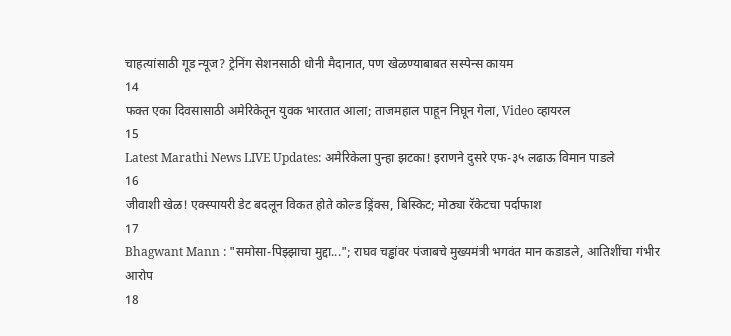चाहत्यांसाठी गूड न्यूज? ट्रेनिंग सेशनसाठी धोनी मैदानात, पण खेळण्याबाबत सस्पेन्स कायम
14
फक्त एका दिवसासाठी अमेरिकेतून युवक भारतात आला; ताजमहाल पाहून निघून गेला, Video व्हायरल
15
Latest Marathi News LIVE Updates: अमेरिकेला पुन्हा झटका! इराणने दुसरे एफ-३५ लढाऊ विमान पाडले
16
जीवाशी खेळ! एक्स्पायरी डेट बदलून विकत होते कोल्ड ड्रिंक्स, बिस्किट; मोठ्या रॅकेटचा पर्दाफाश
17
Bhagwant Mann : "समोसा-पिझ्झाचा मुद्दा..."; राघव चड्ढांवर पंजाबचे मुख्यमंत्री भगवंत मान कडाडले, आतिशींचा गंभीर आरोप
18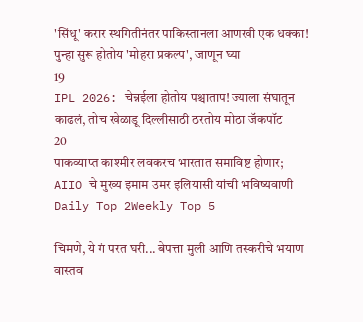'सिंधू' करार स्थगितीनंतर पाकिस्तानला आणखी एक धक्का! पुन्हा सुरू होतोय 'मोहरा प्रकल्प', जाणून घ्या
19
IPL 2026: चेन्नईला होतोय पश्चाताप! ज्याला संघातून काढलं, तोच खेळाडू दिल्लीसाठी ठरतोय मोठा जॅकपॉट
20
पाकव्याप्त काश्मीर लवकरच भारतात समाविष्ट होणार; AIIO चे मुख्य इमाम उमर इलियासी यांची भविष्यवाणी
Daily Top 2Weekly Top 5

चिमणे, ये गं परत घरी... बेपत्ता मुली आणि तस्करीचे भयाण वास्तव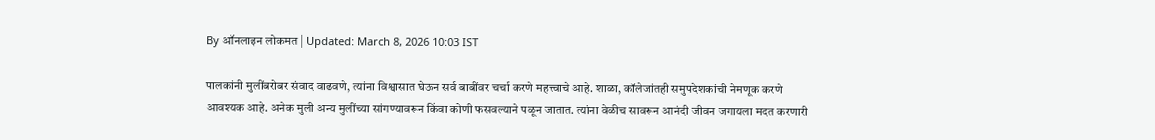By ऑनलाइन लोकमत | Updated: March 8, 2026 10:03 IST

पालकांनी मुलींबरोबर संवाद वाढवणे, त्यांना विश्वासात घेऊन सर्व बाबींवर चर्चा करणे महत्त्वाचे आहे. शाळा, कॉलेजांतही समुपदेशकांची नेमणूक करणे आवश्यक आहे. अनेक मुली अन्य मुलींच्या सांगण्यावरून किंवा कोणी फसवल्याने पळून जातात. त्यांना वेळीच सावरून आनंदी जीवन जगायला मदत करणारी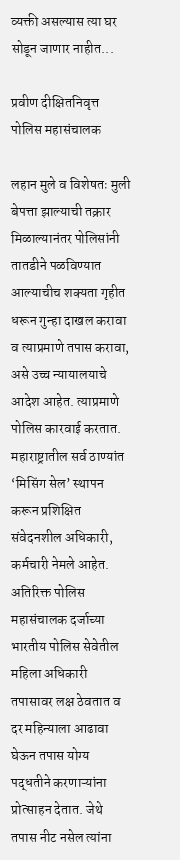व्यक्ती असल्यास त्या घर सोडून जाणार नाहीत...

प्रवीण दीक्षितनिवृत्त पोलिस महासंचालक

लहान मुले व विशेषतः मुली बेपत्ता झाल्याची तक्रार मिळाल्यानंतर पोलिसांनी तातडीने पळविण्यात आल्याचीच शक्यता गृहीत धरून गुन्हा दाखल करावा व त्याप्रमाणे तपास करावा, असे उच्च न्यायालयाचे आदेश आहेत. त्याप्रमाणे पोलिस कारवाई करतात. महाराष्ट्रातील सर्व ठाण्यांत ‘मिसिंग सेल’ स्थापन करून प्रशिक्षित संवेदनशील अधिकारी, कर्मचारी नेमले आहेत. अतिरिक्त पोलिस महासंचालक दर्जाच्या भारतीय पोलिस सेवेतील महिला अधिकारी तपासावर लक्ष ठेवतात व दर महिन्याला आढावा घेऊन तपास योग्य पद्धतीने करणाऱ्यांना प्रोत्साहन देतात. जेथे तपास नीट नसेल त्यांना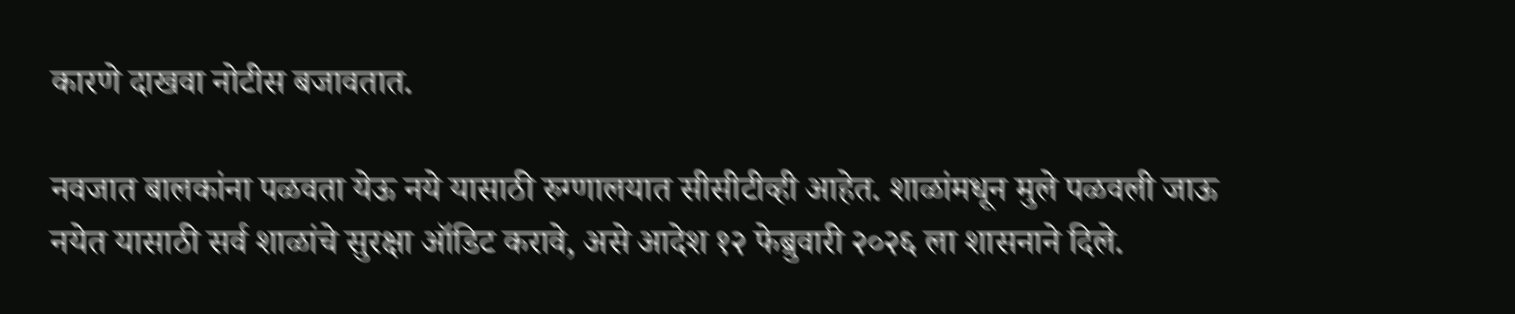कारणे दाखवा नोटीस बजावतात.

नवजात बालकांना पळवता येऊ नये यासाठी रुग्णालयात सीसीटीव्ही आहेत. शाळांमधून मुले पळवली जाऊ नयेत यासाठी सर्व शाळांचे सुरक्षा ऑडिट करावे, असे आदेश १२ फेब्रुवारी २०२६ ला शासनाने दिले.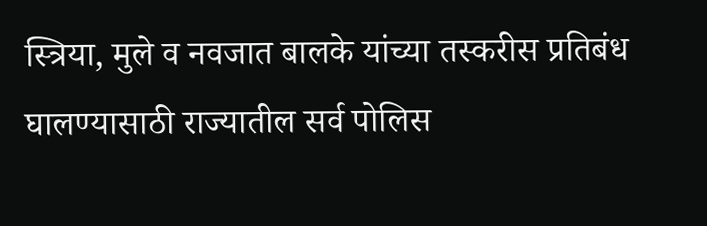स्त्रिया, मुले व नवजात बालके यांच्या तस्करीस प्रतिबंध घालण्यासाठी राज्यातील सर्व पोलिस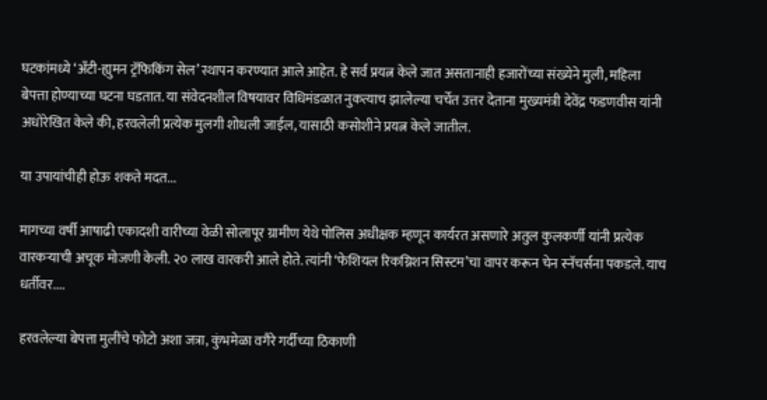घटकांमध्ये ‘अँटी-ह्युमन ट्रॅफिकिंग सेल’ स्थापन करण्यात आले आहेत. हे सर्व प्रयत्न केले जात असतानाही हजारोंच्या संख्येने मुली, महिला बेपत्ता होण्याच्या घटना घडतात. या संवेदनशील विषयावर विधिमंडळात नुकत्याच झालेल्या चर्चेत उत्तर देताना मुख्यमंत्री देवेंद्र फडणवीस यांनी अधोरेखित केले की, हरवलेली प्रत्येक मुलगी शोधली जाईल, यासाठी कसोशीने प्रयत्न केले जातील.

या उपायांचीही होऊ शकते मदत...

मागच्या वर्षी आषाढी एकादशी वारीच्या वेळी सोलापूर ग्रामीण येथे पोलिस अधीक्षक म्हणून कार्यरत असणारे अतुल कुलकर्णी यांनी प्रत्येक वारकऱ्याची अचूक मोजणी केली. २० लाख वारकरी आले होते. त्यांनी ‘फेशियल रिकग्निशन सिस्टम’चा वापर करून चेन स्नॅचर्सना पकडले. याच धर्तीवर....

हरवलेल्या बेपत्ता मुलींचे फोटो अशा जत्रा, कुंभमेळा वगैरे गर्दीच्या ठिकाणी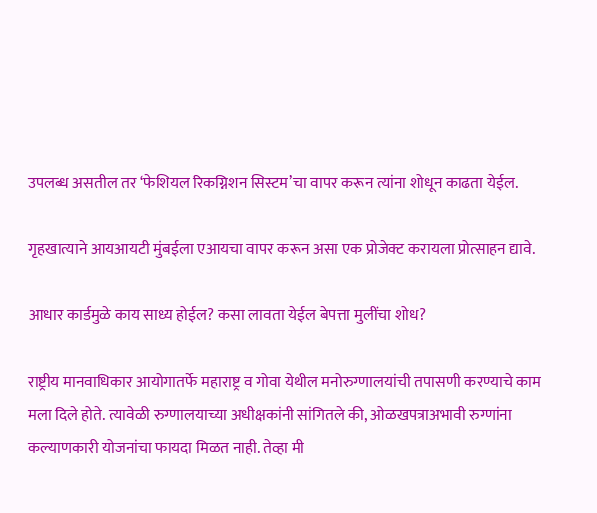उपलब्ध असतील तर ‘फेशियल रिकग्निशन सिस्टम’चा वापर करून त्यांना शोधून काढता येईल.

गृहखात्याने आयआयटी मुंबईला एआयचा वापर करून असा एक प्रोजेक्ट करायला प्रोत्साहन द्यावे.

आधार कार्डमुळे काय साध्य होईल? कसा लावता येईल बेपत्ता मुलींचा शोध?

राष्ट्रीय मानवाधिकार आयोगातर्फे महाराष्ट्र व गोवा येथील मनोरुग्णालयांची तपासणी करण्याचे काम मला दिले होते. त्यावेळी रुग्णालयाच्या अधीक्षकांनी सांगितले की, ओळखपत्राअभावी रुग्णांना कल्याणकारी योजनांचा फायदा मिळत नाही. तेव्हा मी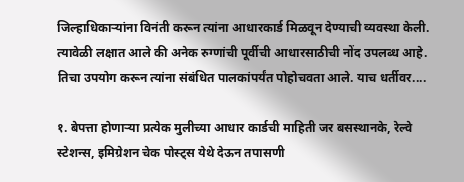जिल्हाधिकाऱ्यांना विनंती करून त्यांना आधारकार्ड मिळवून देण्याची व्यवस्था केली. त्यावेळी लक्षात आले की अनेक रुग्णांची पूर्वीची आधारसाठीची नोंद उपलब्ध आहे. तिचा उपयोग करून त्यांना संबंधित पालकांपर्यंत पोहोचवता आले. याच धर्तीवर....

१. बेपत्ता होणाऱ्या प्रत्येक मुलीच्या आधार कार्डची माहिती जर बसस्थानके, रेल्वे स्टेशन्स, इमिग्रेशन चेक पोस्ट्स येथे देऊन तपासणी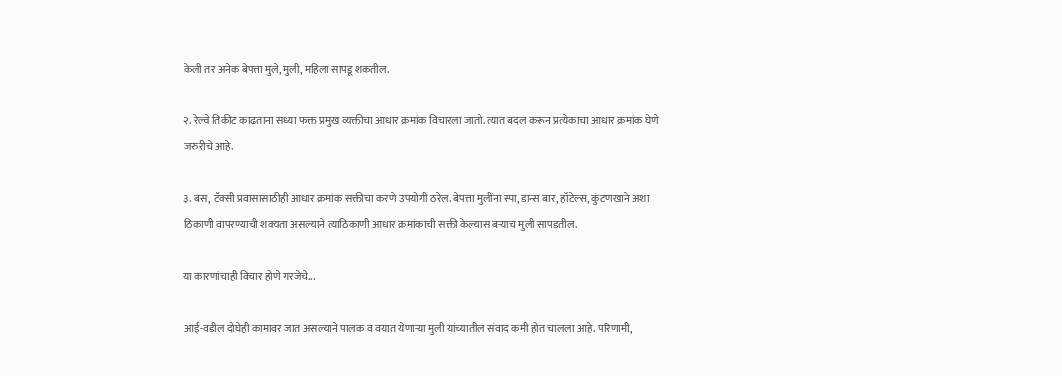केली तर अनेक बेपत्ता मुले, मुली, महिला सापडू शकतील.

२. रेल्वे तिकीट काढताना सध्या फक्त प्रमुख व्यक्तीचा आधार क्रमांक विचारला जातो. त्यात बदल करून प्रत्येकाचा आधार क्रमांक घेणे जरुरीचे आहे.

३. बस, टॅक्सी प्रवासासाठीही आधार क्रमांक सक्तीचा करणे उपयोगी ठरेल. बेपत्ता मुलींना स्पा, डान्स बार, हॉटेल्स, कुंटणखाने अशा ठिकाणी वापरण्याची शक्यता असल्याने त्याठिकाणी आधार क्रमांकाची सक्ती केल्यास बऱ्याच मुली सापडतील.

या कारणांचाही विचार होणे गरजेचे...

आई-वडील दोघेही कामावर जात असल्याने पालक व वयात येणाऱ्या मुली यांच्यातील संवाद कमी होत चालला आहे. परिणामी,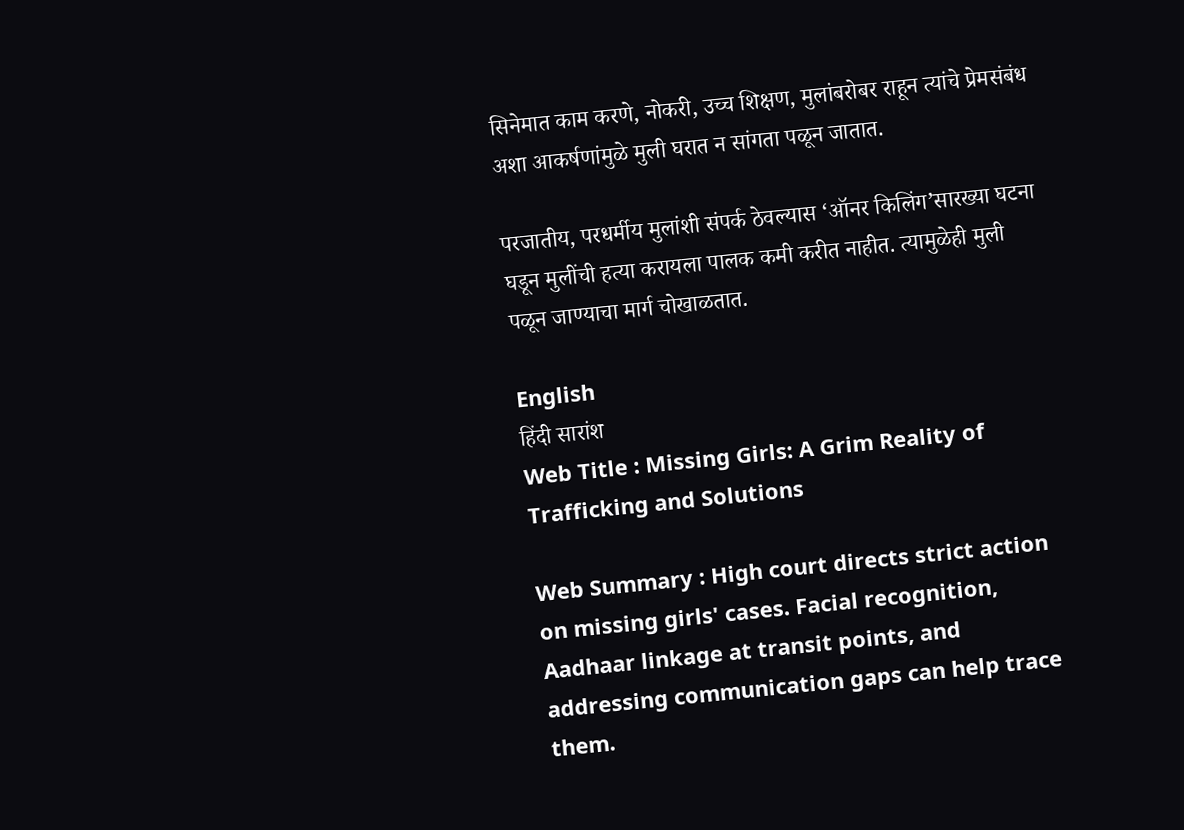सिनेमात काम करणे, नोकरी, उच्च शिक्षण, मुलांबरोबर राहून त्यांचे प्रेमसंबंध अशा आकर्षणांमुळे मुली घरात न सांगता पळून जातात.

परजातीय, परधर्मीय मुलांशी संपर्क ठेवल्यास ‘ऑनर किलिंग’सारख्या घटना घडून मुलींची हत्या करायला पालक कमी करीत नाहीत. त्यामुळेही मुली पळून जाण्याचा मार्ग चोखाळतात.

English
हिंदी सारांश
Web Title : Missing Girls: A Grim Reality of Trafficking and Solutions

Web Summary : High court directs strict action on missing girls' cases. Facial recognition, Aadhaar linkage at transit points, and addressing communication gaps can help trace them.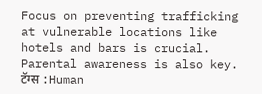Focus on preventing trafficking at vulnerable locations like hotels and bars is crucial. Parental awareness is also key.
टॅग्स :Human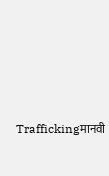Traffickingमानवी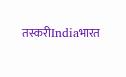तस्करीIndiaभारत